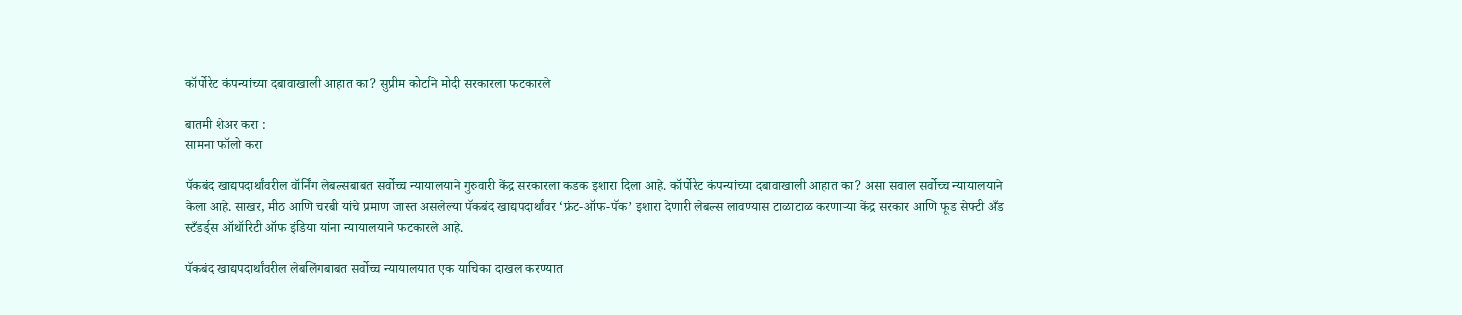कॉर्पोरेट कंपन्यांच्या दबावाखाली आहात का? सुप्रीम कोर्टाने मोदी सरकारला फटकारले

बातमी शेअर करा :
सामना फॉलो करा

पॅकबंद खाद्यपदार्थांवरील वॉर्निंग लेबल्सबाबत सर्वोच्च न्यायालयाने गुरुवारी केंद्र सरकारला कडक इशारा दिला आहे. कॉर्पोरेट कंपन्यांच्या दबावाखाली आहात का? असा सवाल सर्वोच्च न्यायालयाने केला आहे. साखर, मीठ आणि चरबी यांचे प्रमाण जास्त असलेल्या पॅकबंद खाद्यपदार्थांवर ‘फ्रंट-ऑफ-पॅक’ इशारा देणारी लेबल्स लावण्यास टाळाटाळ करणाऱ्या केंद्र सरकार आणि फूड सेफ्टी अँड स्टँडर्ड्स ऑथॉरिटी ऑफ इंडिया यांना न्यायालयाने फटकारले आहे.

पॅकबंद खाद्यपदार्थांवरील लेबलिंगबाबत सर्वोच्च न्यायालयात एक याचिका दाखल करण्यात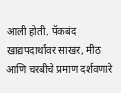आली होती. पॅकबंद खाद्यपदार्थांवर साखर, मीठ आणि चरबीचे प्रमाण दर्शवणारे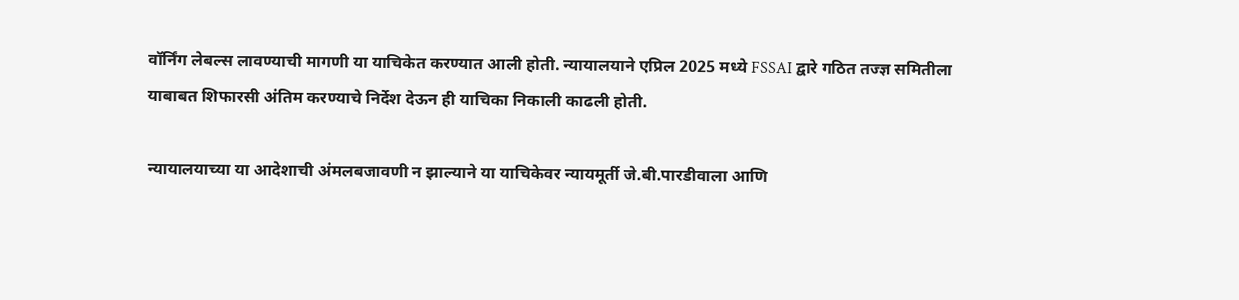वॉर्निंग लेबल्स लावण्याची मागणी या याचिकेत करण्यात आली होती. न्यायालयाने एप्रिल 2025 मध्ये FSSAI द्वारे गठित तज्ज्ञ समितीला याबाबत शिफारसी अंतिम करण्याचे निर्देश देऊन ही याचिका निकाली काढली होती.

न्यायालयाच्या या आदेशाची अंमलबजावणी न झाल्याने या याचिकेवर न्यायमूर्ती जे.बी.पारडीवाला आणि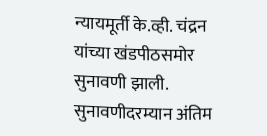न्यायमूर्ती के.व्ही. चंद्रन यांच्या खंडपीठसमोर सुनावणी झाली. सुनावणीदरम्यान अंतिम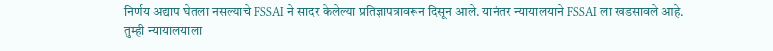निर्णय अद्याप घेतला नसल्याचे FSSAI ने सादर केलेल्या प्रतिज्ञापत्रावरून दिसून आले. यानंतर न्यायालयाने FSSAI ला खडसावले आहे. तुम्ही न्यायालयाला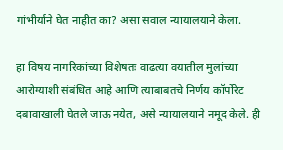गांभीर्याने घेत नाहीत का? असा सवाल न्यायालयाने केला.

हा विषय नागरिकांच्या विशेषतः वाढत्या वयातील मुलांच्या आरोग्याशी संबंधित आहे आणि त्याबाबतचे निर्णय कॉर्पोरेट दबावाखाली घेतले जाऊ नयेत, असे न्यायालयाने नमूद केले. ही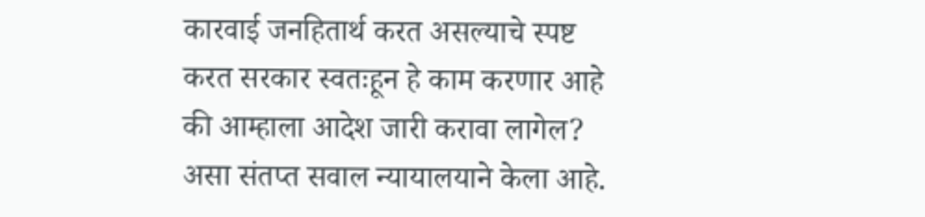कारवाई जनहितार्थ करत असल्याचे स्पष्ट करत सरकार स्वतःहून हे काम करणार आहे की आम्हाला आदेश जारी करावा लागेल? असा संतप्त सवाल न्यायालयाने केला आहे.